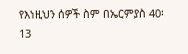የእነዚህን ሰዎች ስም በኤርምያስ 40፡13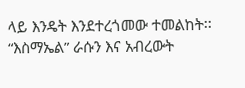ላይ እንዴት እንደተረጎመው ተመልከት፡፡
“እስማኤል” ራሱን እና አብረውት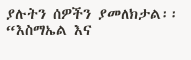ያሉትን ሰዎችን ያመለክታል፡፡ “እስማኤል እና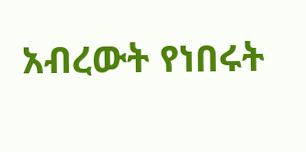አብረውት የነበሩት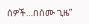ሰዎች…በሰሙ ጊዜ”